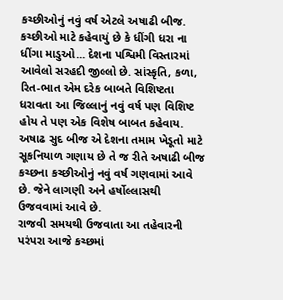કચ્છીઓનું નવું વર્ષ એટલે અષાઢી બીજ. કચ્છીઓ માટે કહેવાયું છે કે ધીંગી ધરા ના ધીંગા માડુઓ... દેશના પશ્વિમી વિસ્તારમાં આવેલો સરહદી જીલ્લો છે. સાંસ્કૃતિ, કળા, રિત-ભાત એમ દરેક બાબતે વિશિષ્ટતા ધરાવતા આ જિલ્લાનું નવું વર્ષ પણ વિશિષ્ટ હોય તે પણ એક વિશેષ બાબત કહેવાય. અષાઢ સુદ બીજ એ દેશના તમામ ખેડૂતો માટે સૂકનિયાળ ગણાય છે તે જ રીતે અષાઢી બીજ કચ્છના કચ્છીઓનું નવું વર્ષ ગણવામાં આવે છે. જેને લાગણી અને હર્ષોલ્લાસથી ઉજવવામાં આવે છે.
રાજવી સમયથી ઉજવાતા આ તહેવારની પરંપરા આજે કચ્છમાં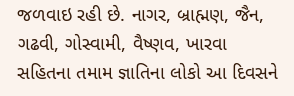જળવાઇ રહી છે. નાગર, બ્રાહ્મણ, જૈન, ગઢવી, ગોસ્વામી, વૈષ્ણવ, ખારવા સહિતના તમામ જ્ઞાતિના લોકો આ દિવસને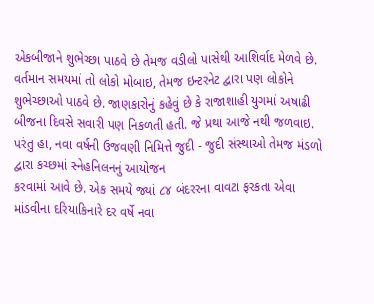એકબીજાને શુભેચ્છા પાઠવે છે તેમજ વડીલો પાસેથી આશિર્વાદ મેળવે છે. વર્તમાન સમયમાં તો લોકો મોબાઇ, તેમજ ઇન્ટરનેટ દ્વારા પણ લોકોને શુભેચ્છાઓ પાઠવે છે. જાણકારોનું કહેવું છે કે રાજાશાહી યુગમાં અષાઢી બીજના દિવસે સવારી પણ નિકળતી હતી. જે પ્રથા આજે નથી જળવાઇ. પરંતુ હા, નવા વર્ષની ઉજવણી નિમિત્તે જુદી - જુદી સંસ્થાઓ તેમજ મંડળો દ્વારા કચ્છમાં સ્નેહનિલનનું આયોજન
કરવામાં આવે છે. એક સમયે જ્યાં ૮૪ બંદરરના વાવટા ફરકતા એવા માંડવીના દરિયાકિનારે દર વર્ષે નવા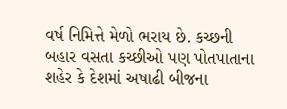વર્ષ નિમિત્તે મેળો ભરાય છે. કચ્છની બહાર વસતા કચ્છીઓ પણ પોતપાતાના શહેર કે દેશમાં અષાઢી બીજના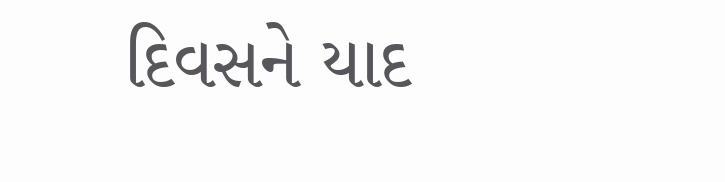દિવસને યાદ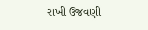રાખી ઉજવણી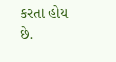કરતા હોય છે.